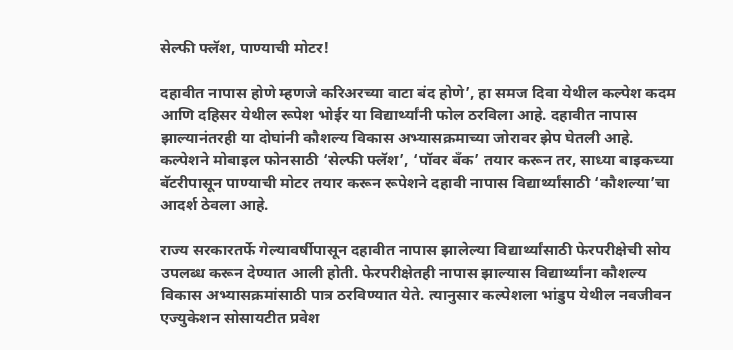सेल्फी फ्लॅश, पाण्याची मोटर!

दहावीत नापास होणे म्हणजे करिअरच्या वाटा बंद होणे’, हा समज दिवा येथील कल्पेश कदम आणि दहिसर येथील रूपेश भोईर या विद्यार्थ्यांनी फोल ठरविला आहे. दहावीत नापास झाल्यानंतरही या दोघांनी कौशल्य विकास अभ्यासक्रमाच्या जोरावर झेप घेतली आहे. कल्पेशने मोबाइल फोनसाठी ‘सेल्फी फ्लॅश’, ‘पॉवर बँक’ तयार करून तर, साध्या बाइकच्या बॅटरीपासून पाण्याची मोटर तयार करून रूपेशने दहावी नापास विद्यार्थ्यांसाठी ‘कौशल्या’चा आदर्श ठेवला आहे.

राज्य सरकारतर्फे गेल्यावर्षीपासून दहावीत नापास झालेल्या विद्यार्थ्यांसाठी फेरपरीक्षेची सोय उपलब्ध करून देण्यात आली होती. फेरपरीक्षेतही नापास झाल्यास विद्यार्थ्यांना कौशल्य विकास अभ्यासक्रमांसाठी पात्र ठरविण्यात येते. त्यानुसार कल्पेशला भांडुप येथील नवजीवन एज्युकेशन सोसायटीत प्रवेश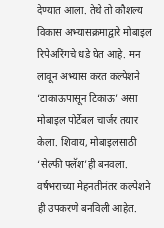देण्यात आला. तेथे तो कौशल्य विकास अभ्यासक्रमाद्वारे मोबाइल रिपेअरिंगचे धडे घेत आहे. मन लावून अभ्यास करत कल्पेशने ‘टाकाऊपासून टिकाऊ’ असा मोबाइल पोर्टेबल चार्जर तयार केला. शिवाय, मोबाइलसाठी ‘सेल्फी फ्लॅश’ही बनवला. वर्षभराच्या मेहनतीनंतर कल्पेशने ही उपकरणे बनविली आहेत.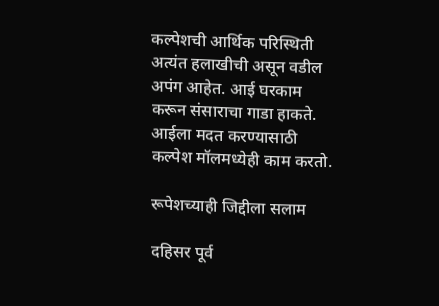कल्पेशची आर्थिक परिस्थिती अत्यंत हलाखीची असून वडील अपंग आहेत. आई घरकाम करून संसाराचा गाडा हाकते. आईला मदत करण्यासाठी कल्पेश मॉलमध्येही काम करतो.

रूपेशच्याही जिद्दीला सलाम

दहिसर पूर्व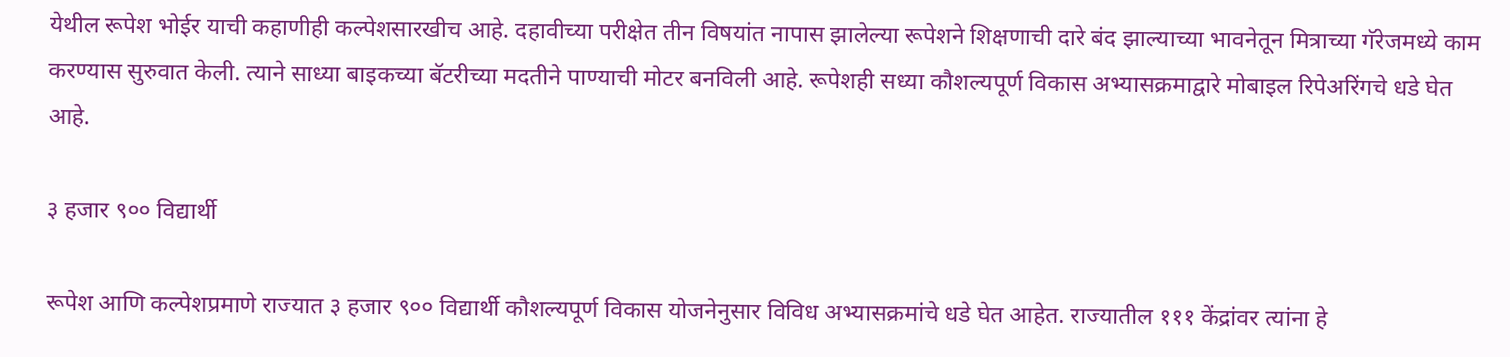येथील रूपेश भोईर याची कहाणीही कल्पेशसारखीच आहे. दहावीच्या परीक्षेत तीन विषयांत नापास झालेल्या रूपेशने शिक्षणाची दारे बंद झाल्याच्या भावनेतून मित्राच्या गॅरेजमध्ये काम करण्यास सुरुवात केली. त्याने साध्या बाइकच्या बॅटरीच्या मदतीने पाण्याची मोटर बनविली आहे. रूपेशही सध्या कौशल्यपूर्ण विकास अभ्यासक्रमाद्वारे मोबाइल रिपेअरिंगचे धडे घेत आहे.

३ हजार ९०० विद्यार्थी

रूपेश आणि कल्पेशप्रमाणे राज्यात ३ हजार ९०० विद्यार्थी कौशल्यपूर्ण विकास योजनेनुसार विविध अभ्यासक्रमांचे धडे घेत आहेत. राज्यातील १११ केंद्रांवर त्यांना हे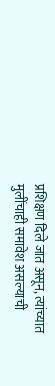प्रशिक्षण दिले जात असून, त्यांच्यात मुलींचाही समावेश असल्याची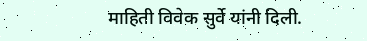माहिती विवेक सुर्वे यांनी दिली.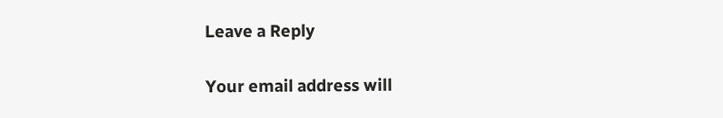Leave a Reply

Your email address will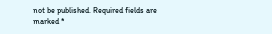not be published. Required fields are marked *